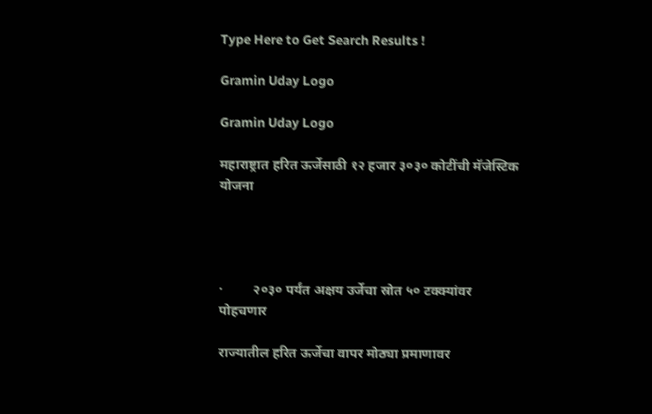Type Here to Get Search Results !

Gramin Uday Logo

Gramin Uday Logo

महाराष्ट्रात हरित ऊर्जेसाठी १२ हजार ३०३० कोटींची मॅजेस्टिक योजना




·         २०३० पर्यंत अक्षय उर्जेचा स्रोत ५० टक्क्यांवर पोहचणार

राज्यातील हरित ऊर्जेचा वापर मोठ्या प्रमाणावर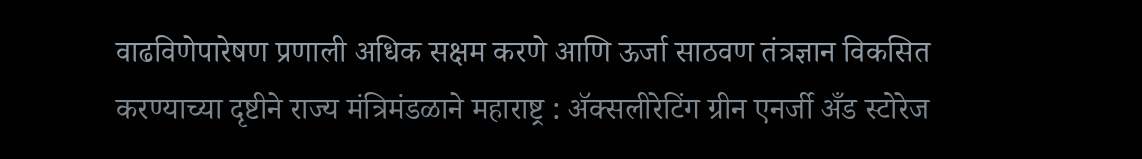वाढविणेपारेषण प्रणाली अधिक सक्षम करणे आणि ऊर्जा साठवण तंत्रज्ञान विकसित करण्याच्या दृष्टीने राज्य मंत्रिमंडळाने महाराष्ट्र : ॲक्सलीरेटिंग ग्रीन एनर्जी अँड स्टोरेज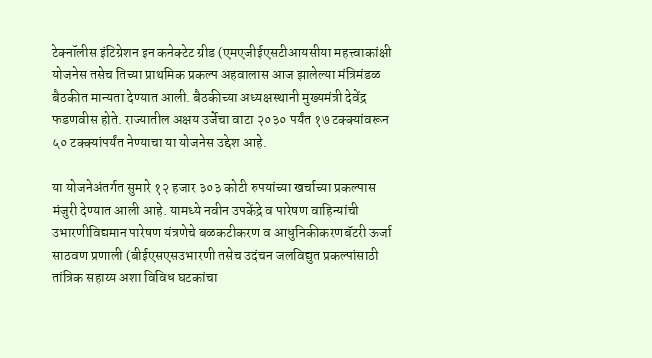टेक्नॉलीस इंटिग्रेशन इन कनेक्टेट ग्रीड (एमएजीईएसटीआयसीया महत्त्वाकांक्षी योजनेस तसेच तिच्या प्राथमिक प्रकल्प अहवालास आज झालेल्या मंत्रिमंडळ बैठकीत मान्यता देण्यात आली. बैठकीच्या अध्यक्षस्थानी मुख्यमंत्री देवेंद्र फडणवीस होते. राज्यातील अक्षय उर्जेचा वाटा २०३० पर्यंत १७ टक्क्यांवरून ५० टक्क्यांपर्यंत नेण्याचा या योजनेस उद्देश आहे.

या योजनेअंतर्गत सुमारे १२ हजार ३०३ कोटी रुपयांच्या खर्चाच्या प्रकल्पास मंजुरी देण्यात आली आहे. यामध्ये नवीन उपकेंद्रे व पारेषण वाहिन्यांची उभारणीविद्यमान पारेषण यंत्रणेचे बळकटीकरण व आधुनिकीकरणबॅटरी ऊर्जा साठवण प्रणाली (बीईएसएसउभारणी तसेच उदंचन जलविद्युत प्रकल्पांसाठी तांत्रिक सहाय्य अशा विविध घटकांचा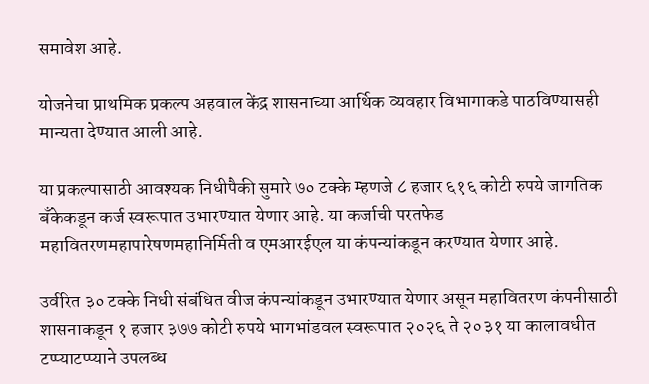समावेश आहे.

योजनेचा प्राथमिक प्रकल्प अहवाल केंद्र शासनाच्या आर्थिक व्यवहार विभागाकडे पाठविण्यासही मान्यता देण्यात आली आहे.

या प्रकल्पासाठी आवश्यक निधीपैकी सुमारे ७० टक्के म्हणजे ८ हजार ६१६ कोटी रुपये जागतिक बँकेकडून कर्ज स्वरूपात उभारण्यात येणार आहे. या कर्जाची परतफेड महावितरणमहापारेषणमहानिर्मिती व एमआरईएल या कंपन्यांकडून करण्यात येणार आहे.

उर्वरित ३० टक्के निधी संबंधित वीज कंपन्यांकडून उभारण्यात येणार असून महावितरण कंपनीसाठी शासनाकडून १ हजार ३७७ कोटी रुपये भागभांडवल स्वरूपात २०२६ ते २०३१ या कालावधीत टप्प्याटप्प्याने उपलब्ध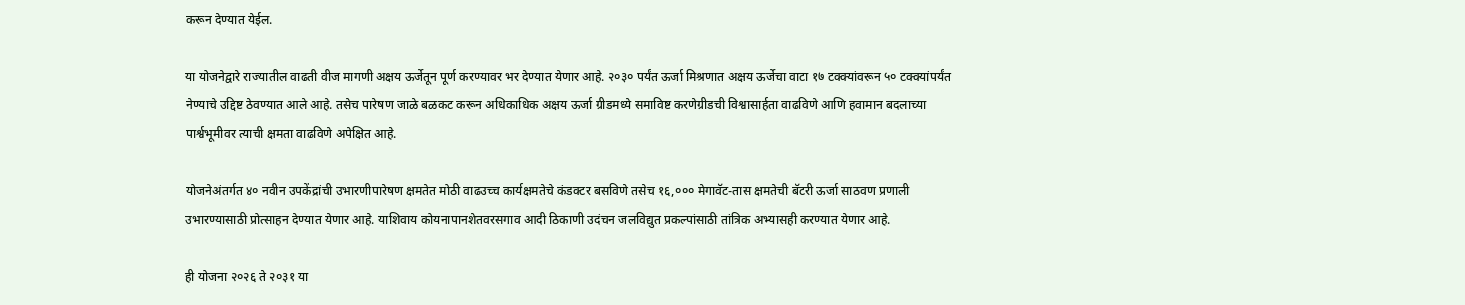करून देण्यात येईल.

या योजनेद्वारे राज्यातील वाढती वीज मागणी अक्षय ऊर्जेतून पूर्ण करण्यावर भर देण्यात येणार आहे. २०३० पर्यंत ऊर्जा मिश्रणात अक्षय ऊर्जेचा वाटा १७ टक्क्यांवरून ५० टक्क्यांपर्यंत नेण्याचे उद्दिष्ट ठेवण्यात आले आहे. तसेच पारेषण जाळे बळकट करून अधिकाधिक अक्षय ऊर्जा ग्रीडमध्ये समाविष्ट करणेग्रीडची विश्वासार्हता वाढविणे आणि हवामान बदलाच्या पार्श्वभूमीवर त्याची क्षमता वाढविणे अपेक्षित आहे.

योजनेअंतर्गत ४० नवीन उपकेंद्रांची उभारणीपारेषण क्षमतेत मोठी वाढउच्च कार्यक्षमतेचे कंडक्टर बसविणे तसेच १६,००० मेगावॅट-तास क्षमतेची बॅटरी ऊर्जा साठवण प्रणाली उभारण्यासाठी प्रोत्साहन देण्यात येणार आहे. याशिवाय कोयनापानशेतवरसगाव आदी ठिकाणी उदंचन जलविद्युत प्रकल्पांसाठी तांत्रिक अभ्यासही करण्यात येणार आहे.

ही योजना २०२६ ते २०३१ या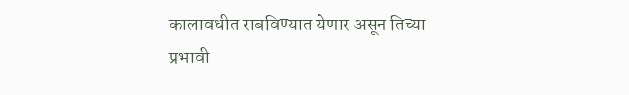कालावधीत राबविण्यात येणार असून तिच्या प्रभावी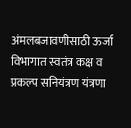अंमलबजावणीसाठी ऊर्जा विभागात स्वतंत्र कक्ष व प्रकल्प सनियंत्रण यंत्रणा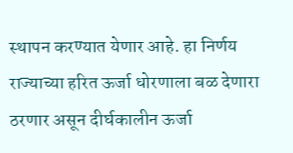स्थापन करण्यात येणार आहे. हा निर्णय राज्याच्या हरित ऊर्जा धोरणाला बळ देणारा ठरणार असून दीर्घकालीन ऊर्जा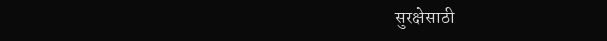सुरक्षेसाठी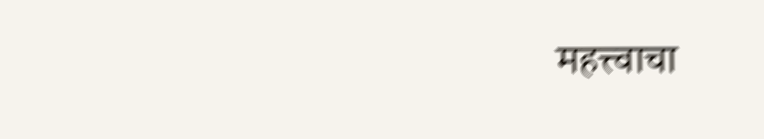महत्त्वाचा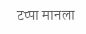टप्पा मानला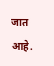जात आहे.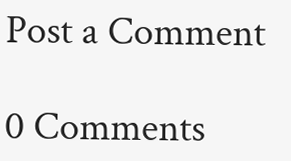Post a Comment

0 Comments